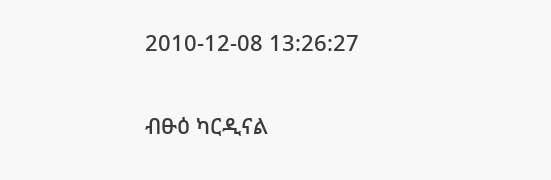2010-12-08 13:26:27

ብፁዕ ካርዲናል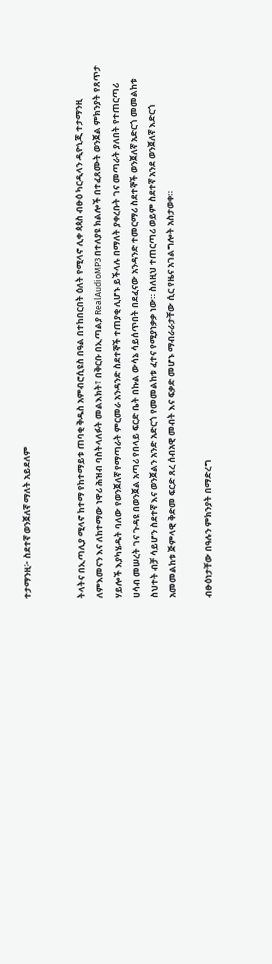ተታማንዚ፦ ስደተኛ ወንጀለኛ ማለት አይደለም


ትላትና በኢጣሊያ ሚላኖ ከተማ የከተማይቱ ጠባቂ ቅዱስ አምብሮሲዩስ በዓል በተከበርበት ዕለት የሚላኖ ሊቀ ጳጳስ ብፁዕ ካርዲላን ዲዮኒጂ ተታማንዚ ለምእመናን እና ለከተማው ነዋሪ ሕዝብ ባስትላለፉት መልእክት፣ በቅርቡ በኢጣልያ RealAudioMP3 በተለያዩ ክልሎች በተፈጸሙት ወንጀል ምክንያት የጸጥታ ሃይሎች እያካሄዱት ባለው የወንጀለኛ የማጣራት ምርመራ አንዳንድ ስደተኞች ተጠያቂ ሊሆኑ ይችላሉ በማለት ያቀረቡት ገና መጣራት ያለበት የተጠርጣሪ ሀሳብ መሠረት ገና ጉዳዩ በወንጀል አጣሪ የበላይ ፍርድ ቤት በኩል ውሳኔ ሳይሰጥበት በደፈናው አንዳንድ ተመርማሪ ስደተኞች ወንጀለኛ አድርጎ መመልከቱ ስህተት ብቻ ሳይሆን ስደተኛ እና ወንጀልን አንድ አድርጎ የመመልከቱ ፈተና የሚያነቃቃ ነው። ስለዚህ ተጠርጣሪ ወይም ስደተኛ አንደ ወንጀለኛ እድርጎ አመመልከቱ ጅምላዊ ቅድመ ፍርድ ጸረ ሰብአዊ መብት እና ፍቃድ መሆኑ ማብራራታቸው ሲር የዜና አገልግሎት አስታወቀ።

ብፁዕነታቸው በዓሉን ምክንያት በማድረግ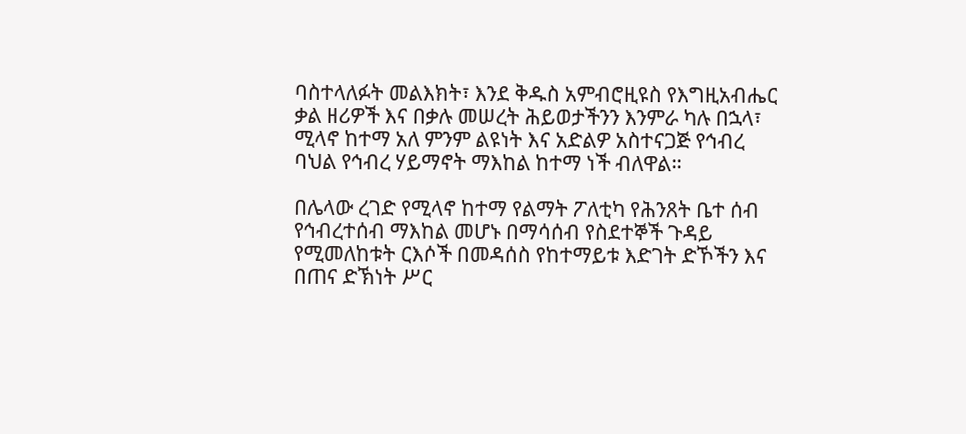ባስተላለፉት መልእክት፣ እንደ ቅዱስ አምብሮዚዩስ የእግዚአብሔር ቃል ዘሪዎች እና በቃሉ መሠረት ሕይወታችንን እንምራ ካሉ በኋላ፣ ሚላኖ ከተማ አለ ምንም ልዩነት እና አድልዎ አስተናጋጅ የኅብረ ባህል የኅብረ ሃይማኖት ማእከል ከተማ ነች ብለዋል።

በሌላው ረገድ የሚላኖ ከተማ የልማት ፖለቲካ የሕንጸት ቤተ ሰብ የኅብረተሰብ ማእከል መሆኑ በማሳሰብ የስደተኞች ጉዳይ የሚመለከቱት ርእሶች በመዳሰስ የከተማይቱ እድገት ድኾችን እና በጠና ድኽነት ሥር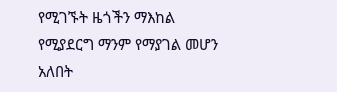የሚገኙት ዜጎችን ማእከል የሚያደርግ ማንም የማያገል መሆን አለበት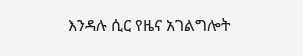እንዳሉ ሲር የዜና አገልግሎት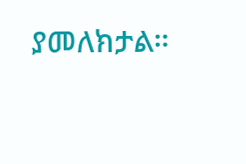ያመለክታል።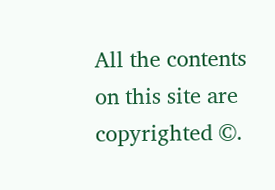All the contents on this site are copyrighted ©.